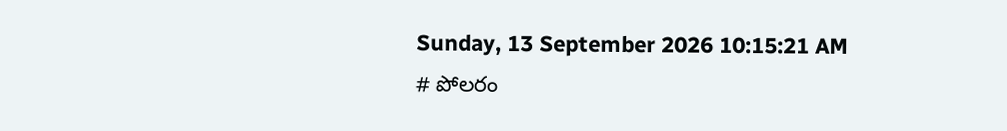Sunday, 13 September 2026 10:15:21 AM
# పోలరం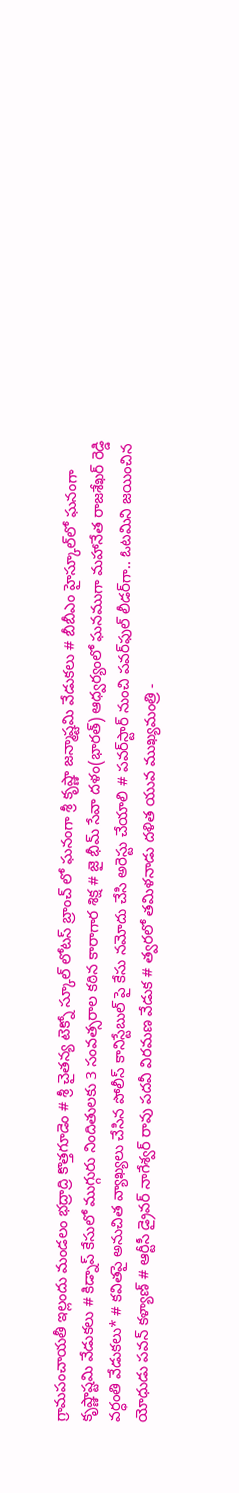గ్రామపంచాయతీ ఇల్లందు మండలం భద్రాద్రి కొత్తగూడెం # శ్రీ చైతన్య టెక్నో స్కూల్ లోటస్ బ్రాంచ్ లో ఘనంగా శ్రీ కృష్ణా జన్మాష్టమి వేడుకలు # బీబీఎం హైస్కూల్‌లో ఘనంగా కృష్ణాష్టమి వేడుకలు # కిడ్నాప్ కేసులో ముగ్గురు నిందితులకు 3 సంవత్సరాల కఠిన కారాగార శిక్ష # జై భీమ్ సేవా దళం(భారత్) ఆధ్వర్యంలో ఘనముగా మహానేత రాజశేఖర్ రెడ్డి వర్ధంతి వేడుకలు* # కవితపై అనుచిత వ్యాఖ్యలు చేసిన పోలీస్ కానిస్టేబుల్ పై కేసు నమోదు చేసి అరెస్టు చేయాలి # పవర్‌స్టార్ నుంచి పవర్‌ఫుల్ లీడర్‌గా.. ఓటమిని జయించిన యోధుడు పవన్ కళ్యాణ్ # ఆర్టీసీ డ్రైవర్ నాగేశ్వర్ రావు పదవీ విరమణ వేడుక # త్వరలో తమిళనాడు దళిత యువ ముఖ్యమంత్రి -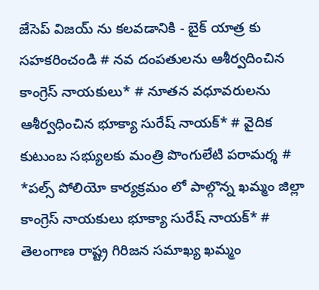జేసెప్ విజయ్ ను కలవడానికి - బైక్ యాత్ర కు సహకరించండి # నవ దంపతులను ఆశీర్వదించిన కాంగ్రెస్ నాయకులు* # నూతన వధూవరులను ఆశీర్వధించిన భూక్యా సురేష్ నాయక్* # వైదిక కుటుంబ సభ్యులకు మంత్రి పొంగులేటి పరామర్శ # *పల్స్ పోలియో కార్యక్రమం లో పాల్గొన్న ఖమ్మం జిల్లా కాంగ్రెస్ నాయకులు భూక్యా సురేష్ నాయక్* # తెలంగాణ రాష్ట్ర గిరిజన సమాఖ్య ఖమ్మం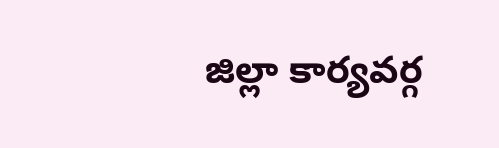జిల్లా కార్యవర్గ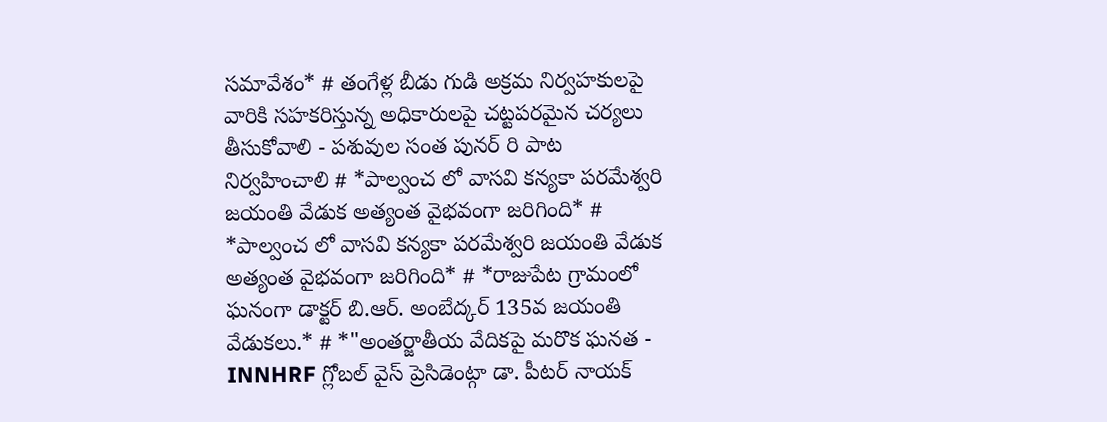సమావేశం* # తంగేళ్ల బీడు గుడి అక్రమ నిర్వహకులపై వారికి సహకరిస్తున్న అధికారులపై చట్టపరమైన చర్యలు తీసుకోవాలి - పశువుల సంత పునర్ రి పాట నిర్వహించాలి # *పాల్వంచ లో వాసవి కన్యకా పరమేశ్వరి జయంతి వేడుక అత్యంత వైభవంగా జరిగింది* # *పాల్వంచ లో వాసవి కన్యకా పరమేశ్వరి జయంతి వేడుక అత్యంత వైభవంగా జరిగింది* # *రాజుపేట గ్రామంలో ఘనంగా డాక్టర్ బి.ఆర్. అంబేద్కర్ 135వ జయంతి వేడుకలు.* # *"అంతర్జాతీయ వేదికపై మరొక ఘనత - INNHRF గ్లోబల్ వైస్ ప్రెసిడెంట్గా డా. పీటర్ నాయక్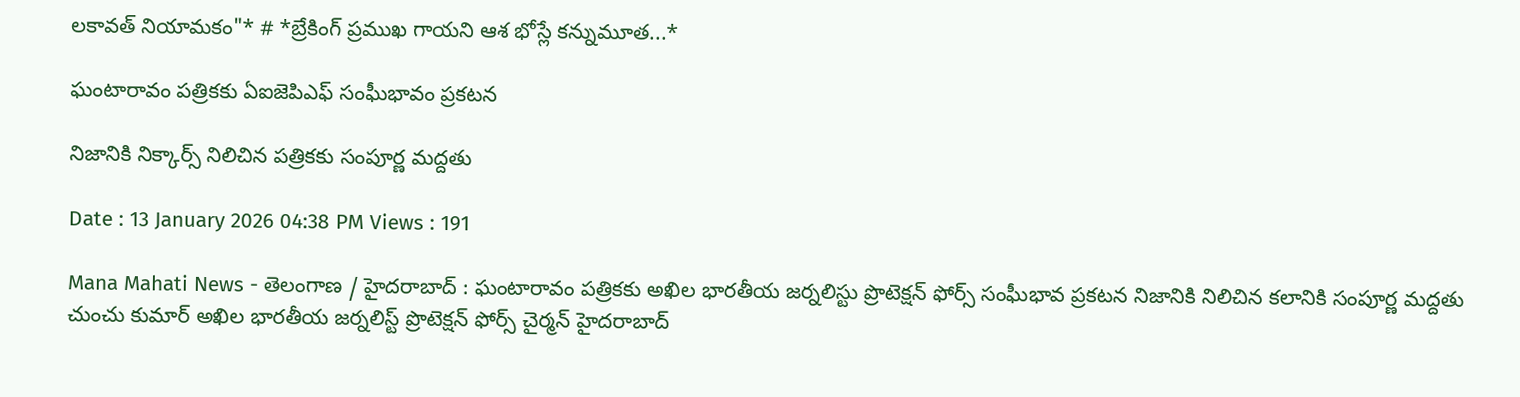లకావత్ నియామకం"* # *బ్రేకింగ్ ప్రముఖ గాయని ఆశ భోస్లే కన్నుమూత...*

ఘంటారావం పత్రికకు ఏఐజెపిఎఫ్ సంఘీభావం ప్రకటన

నిజానికి నిక్కార్స్ నిలిచిన పత్రికకు సంపూర్ణ మద్దతు

Date : 13 January 2026 04:38 PM Views : 191

Mana Mahati News - తెలంగాణ / హైదరాబాద్ : ఘంటారావం పత్రికకు అఖిల భారతీయ జర్నలిస్టు ప్రొటెక్షన్ ఫోర్స్ సంఘీభావ ప్రకటన నిజానికి నిలిచిన కలానికి సంపూర్ణ మద్దతు చుంచు కుమార్ అఖిల భారతీయ జర్నలిస్ట్ ప్రొటెక్షన్ ఫోర్స్ చైర్మన్ హైదరాబాద్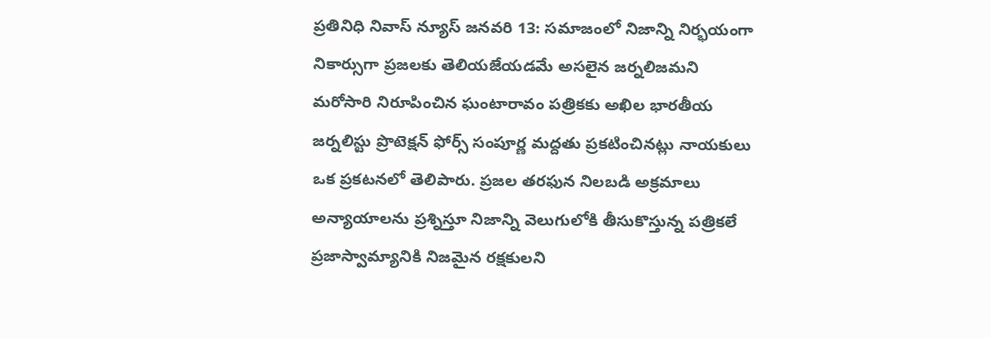ప్రతినిధి నివాస్ న్యూస్ జనవరి 13: సమాజంలో నిజాన్ని నిర్భయంగా నికార్సుగా ప్రజలకు తెలియజేయడమే అసలైన జర్నలిజమని మరోసారి నిరూపించిన ఘంటారావం పత్రికకు అఖిల భారతీయ జర్నలిస్టు ప్రొటెక్షన్ ఫోర్స్ సంపూర్ణ మద్దతు ప్రకటించినట్లు నాయకులు ఒక ప్రకటనలో తెలిపారు. ప్రజల తరఫున నిలబడి అక్రమాలు అన్యాయాలను ప్రశ్నిస్తూ నిజాన్ని వెలుగులోకి తీసుకొస్తున్న పత్రికలే ప్రజాస్వామ్యానికి నిజమైన రక్షకులని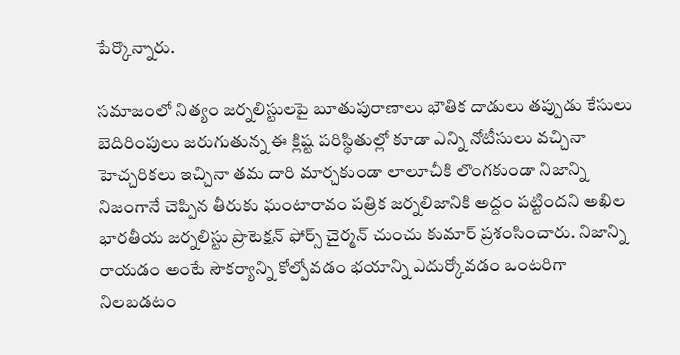పేర్కొన్నారు.

సమాజంలో నిత్యం జర్నలిస్టులపై బూతుపురాణాలు భౌతిక దాడులు తప్పుడు కేసులు బెదిరింపులు జరుగుతున్న ఈ క్లిష్ట పరిస్థితుల్లో కూడా ఎన్ని నోటీసులు వచ్చినా హెచ్చరికలు ఇచ్చినా తమ దారి మార్చకుండా లాలూచీకి లొంగకుండా నిజాన్ని నిజంగానే చెప్పిన తీరుకు ఘంటారావం పత్రిక జర్నలిజానికి అద్దం పట్టిందని అఖిల భారతీయ జర్నలిస్టు ప్రొటెక్షన్ ఫోర్స్ చైర్మన్ చుంచు కుమార్ ప్రశంసించారు. నిజాన్ని రాయడం అంటే సౌకర్యాన్ని కోల్పోవడం భయాన్ని ఎదుర్కోవడం ఒంటరిగా నిలబడటం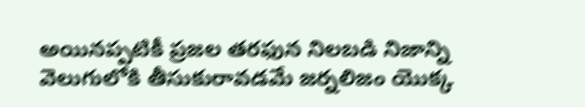అయినప్పటికీ ప్రజల తరఫున నిలబడి నిజాన్ని వెలుగులోకి తీసుకురావడమే జర్నలిజం యొక్క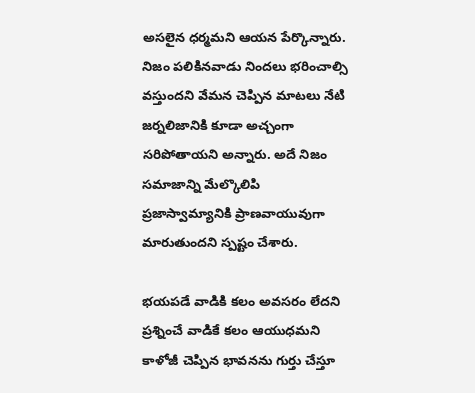అసలైన ధర్మమని ఆయన పేర్కొన్నారు. నిజం పలికినవాడు నిందలు భరించాల్సి వస్తుందని వేమన చెప్పిన మాటలు నేటి జర్నలిజానికి కూడా అచ్చంగా సరిపోతాయని అన్నారు. అదే నిజం సమాజాన్ని మేల్కొలిపి ప్రజాస్వామ్యానికి ప్రాణవాయువుగా మారుతుందని స్పష్టం చేశారు.

భయపడే వాడికి కలం అవసరం లేదని ప్రశ్నించే వాడికే కలం ఆయుధమని కాళోజీ చెప్పిన భావనను గుర్తు చేస్తూ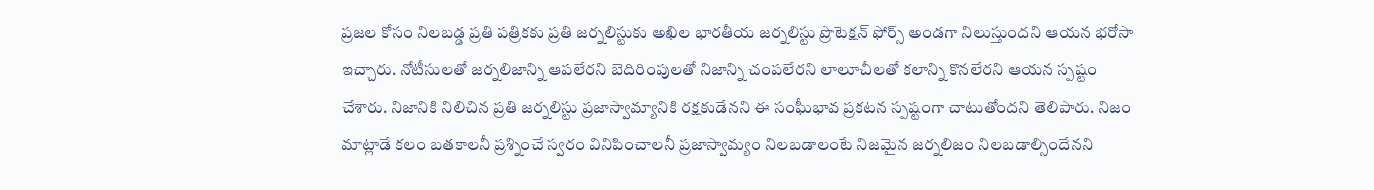ప్రజల కోసం నిలబడ్డ ప్రతి పత్రికకు ప్రతి జర్నలిస్టుకు అఖిల భారతీయ జర్నలిస్టు ప్రొటెక్షన్ ఫోర్స్ అండగా నిలుస్తుందని ఆయన భరోసా ఇచ్చారు. నోటీసులతో జర్నలిజాన్ని ఆపలేరని బెదిరింపులతో నిజాన్ని చంపలేరని లాలూచీలతో కలాన్ని కొనలేరని ఆయన స్పష్టం చేశారు. నిజానికి నిలిచిన ప్రతి జర్నలిస్టు ప్రజాస్వామ్యానికి రక్షకుడేనని ఈ సంఘీభావ ప్రకటన స్పష్టంగా చాటుతోందని తెలిపారు. నిజం మాట్లాడే కలం బతకాలనీ ప్రశ్నించే స్వరం వినిపించాలనీ ప్రజాస్వామ్యం నిలబడాలంటే నిజమైన జర్నలిజం నిలబడాల్సిందేనని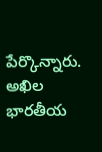పేర్కొన్నారు. అఖిల భారతీయ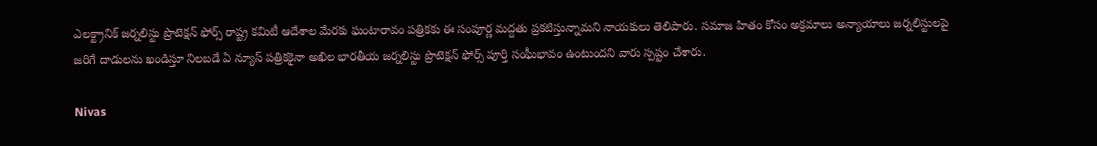ఎలక్ట్రానిక్ జర్నలిస్టు ప్రొటెక్షన్ ఫోర్స్ రాష్ట్ర కమిటీ ఆదేశాల మేరకు ఘంటారావం పత్రికకు ఈ సంపూర్ణ మద్దతు ప్రకటిస్తున్నామని నాయకులు తెలిపారు. సమాజ హితం కోసం అక్రమాలు అన్యాయాలు జర్నలిస్టులపై జరిగే దాడులను ఖండిస్తూ నిలబడే ఏ న్యూస్ పత్రికకైనా అఖిల భారతీయ జర్నలిస్టు ప్రొటెక్షన్ ఫోర్స్ పూర్తి సంఘీభావం ఉంటుందని వారు స్పష్టం చేశారు.

Nivas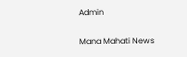Admin

Mana Mahati News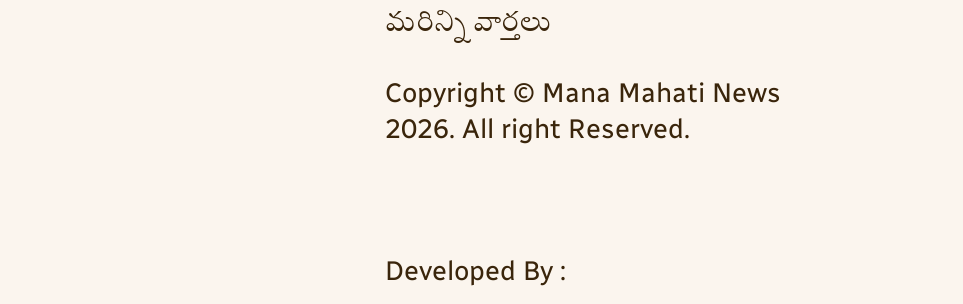మరిన్ని వార్తలు

Copyright © Mana Mahati News 2026. All right Reserved.



Developed By :